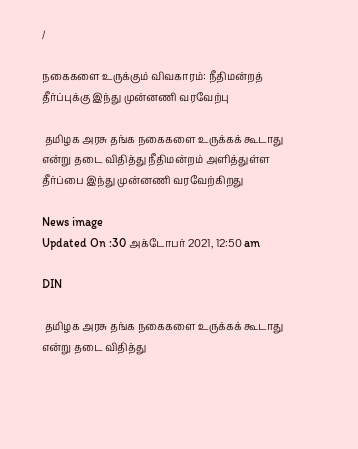/

நகைகளை உருக்கும் விவகாரம்: நீதிமன்றத் தீர்ப்புக்கு இந்து முன்னணி வரவேற்பு

 தமிழக அரசு தங்க நகைகளை உருக்கக் கூடாது என்று தடை விதித்து நீதிமன்றம் அளித்துள்ள தீர்ப்பை இந்து முன்னணி வரவேற்கிறது

News image
Updated On :30 அக்டோபர் 2021, 12:50 am

DIN

 தமிழக அரசு தங்க நகைகளை உருக்கக் கூடாது என்று தடை விதித்து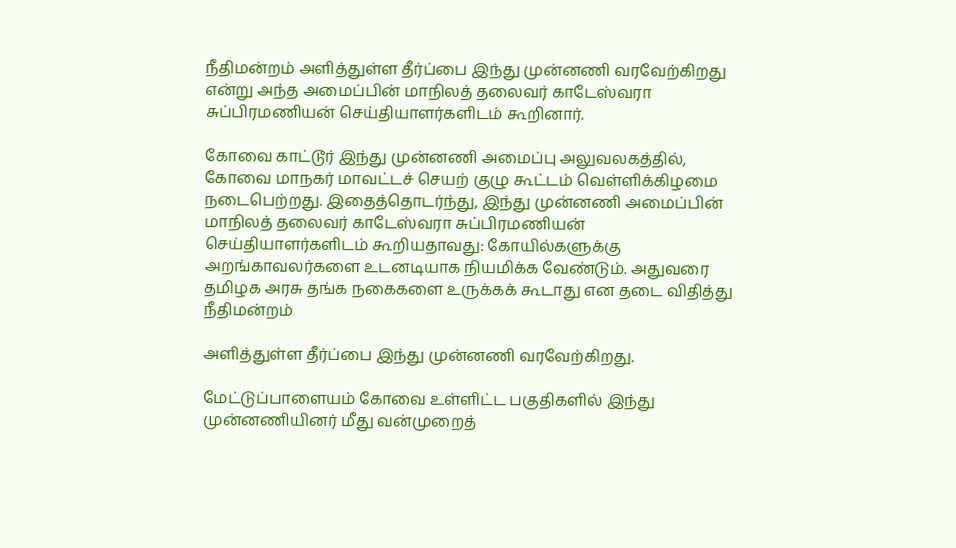நீதிமன்றம் அளித்துள்ள தீர்ப்பை இந்து முன்னணி வரவேற்கிறது என்று அந்த அமைப்பின் மாநிலத் தலைவர் காடேஸ்வரா சுப்பிரமணியன் செய்தியாளர்களிடம் கூறினார்.

கோவை காட்டூர் இந்து முன்னணி அமைப்பு அலுவலகத்தில், கோவை மாநகர் மாவட்டச் செயற் குழு கூட்டம் வெள்ளிக்கிழமை நடைபெற்றது. இதைத்தொடர்ந்து, இந்து முன்னணி அமைப்பின் மாநிலத் தலைவர் காடேஸ்வரா சுப்பிரமணியன் செய்தியாளர்களிடம் கூறியதாவது: கோயில்களுக்கு அறங்காவலர்களை உடனடியாக நியமிக்க வேண்டும். அதுவரை தமிழக அரசு தங்க நகைகளை உருக்கக் கூடாது என தடை விதித்து நீதிமன்றம்

அளித்துள்ள தீர்ப்பை இந்து முன்னணி வரவேற்கிறது.

மேட்டுப்பாளையம் கோவை உள்ளிட்ட பகுதிகளில் இந்து முன்னணியினர் மீது வன்முறைத்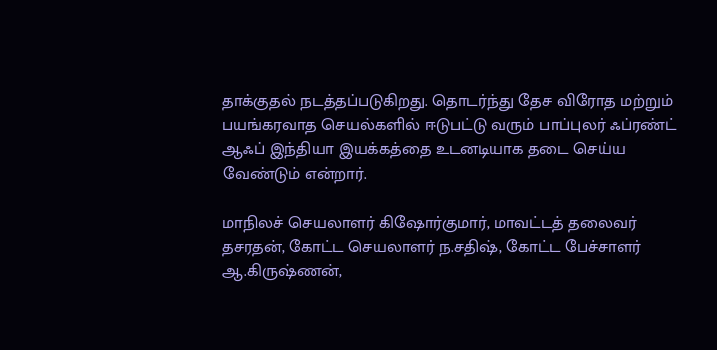தாக்குதல் நடத்தப்படுகிறது. தொடர்ந்து தேச விரோத மற்றும் பயங்கரவாத செயல்களில் ஈடுபட்டு வரும் பாப்புலர் ஃப்ரண்ட் ஆஃப் இந்தியா இயக்கத்தை உடனடியாக தடை செய்ய வேண்டும் என்றார்.

மாநிலச் செயலாளர் கிஷோர்குமார், மாவட்டத் தலைவர் தசரதன், கோட்ட செயலாளர் ந.சதிஷ், கோட்ட பேச்சாளர் ஆ.கிருஷ்ணன்,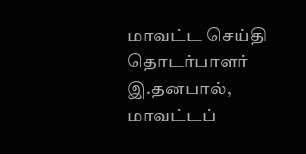மாவட்ட செய்தி தொடர்பாளர் இ.தனபால், மாவட்டப்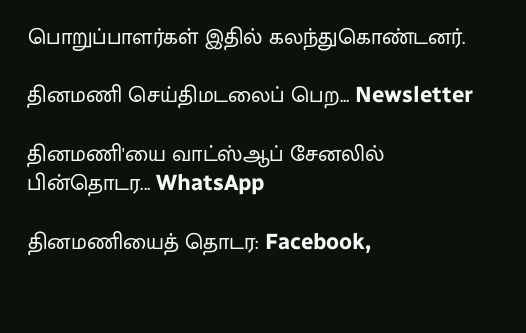பொறுப்பாளர்கள் இதில் கலந்துகொண்டனர்.

தினமணி செய்திமடலைப் பெற... Newsletter

தினமணி'யை வாட்ஸ்ஆப் சேனலில் பின்தொடர... WhatsApp

தினமணியைத் தொடர: Facebook,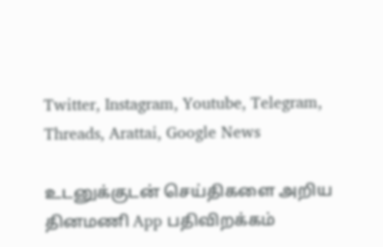Twitter, Instagram, Youtube, Telegram, Threads, Arattai, Google News

உடனுக்குடன் செய்திகளை அறிய தினமணி App பதிவிறக்கம்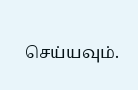செய்யவும்.